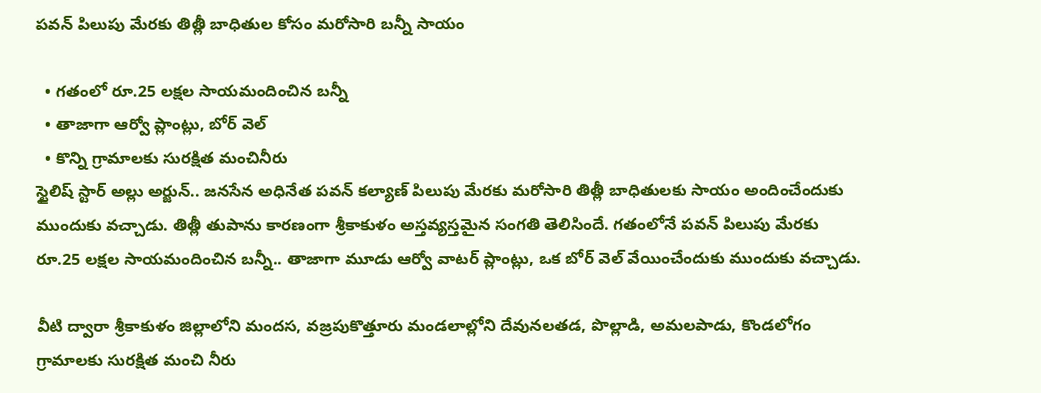పవన్ పిలుపు మేరకు తిత్లీ బాధితుల కోసం మరోసారి బన్నీ సాయం

  • గతంలో రూ.25 లక్షల సాయమందించిన బన్నీ
  • తాజాగా ఆర్వో ప్లాంట్లు, బోర్ వెల్
  • కొన్ని గ్రామాలకు సురక్షిత మంచినీరు
స్టైలిష్ స్టార్ అల్లు అర్జున్.. జనసేన అధినేత పవన్ కల్యాణ్ పిలుపు మేరకు మరోసారి తిత్లీ బాధితులకు సాయం అందించేందుకు ముందుకు వచ్చాడు. తిత్లీ తుపాను కారణంగా శ్రీకాకుళం అస్తవ్యస్తమైన సంగతి తెలిసిందే. గతంలోనే పవన్ పిలుపు మేరకు రూ.25 లక్షల సాయమందించిన బన్నీ.. తాజాగా మూడు ఆర్వో వాటర్ ప్లాంట్లు, ఒక బోర్ వెల్ వేయించేందుకు ముందుకు వచ్చాడు.

వీటి ద్వారా శ్రీకాకుళం జిల్లాలోని మందస, వజ్రపుకొత్తూరు మండలాల్లోని దేవునలతడ, పొల్లాడి, అమలపాడు, కొండలోగం గ్రామాలకు సురక్షిత మంచి నీరు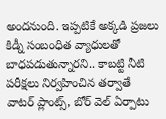అందనుంది. ఇప్పటికే అక్కడి ప్రజలు కిడ్నీ సంబంధిత వ్యాధులతో బాధపడుతున్నారని.. కాబట్టి నీటి పరీక్షలు నిర్వహించిన తర్వాతే వాటర్ ప్లాంట్స్, బోర్ వెల్ ఏర్పాటు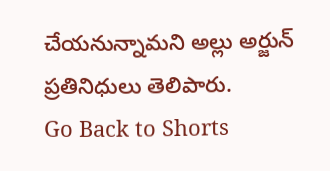చేయనున్నామని అల్లు అర్జున్ ప్రతినిధులు తెలిపారు.
Go Back to Shorts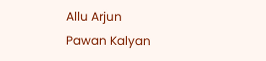Allu Arjun
Pawan Kalyan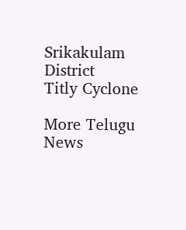Srikakulam District
Titly Cyclone

More Telugu News